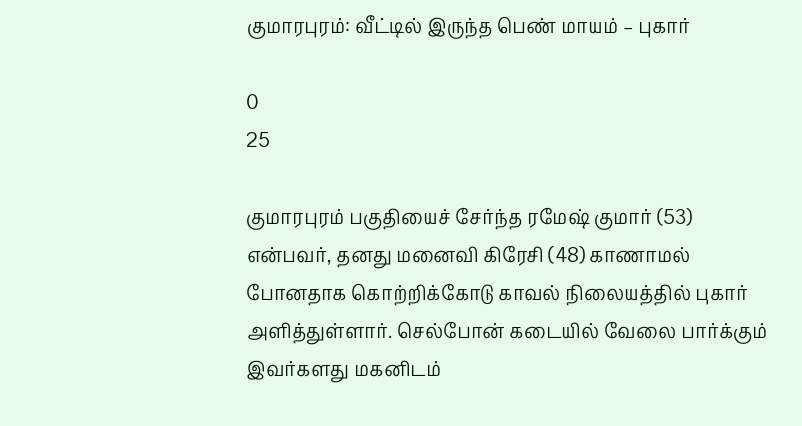குமாரபுரம்: வீட்டில் இருந்த பெண் மாயம் – புகார்

0
25

குமாரபுரம் பகுதியைச் சேர்ந்த ரமேஷ் குமார் (53) என்பவர், தனது மனைவி கிரேசி (48) காணாமல் போனதாக கொற்றிக்கோடு காவல் நிலையத்தில் புகார் அளித்துள்ளார். செல்போன் கடையில் வேலை பார்க்கும் இவர்களது மகனிடம்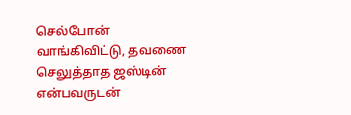செல்போன் வாங்கிவிட்டு, தவணை செலுத்தாத ஜஸ்டின் என்பவருடன்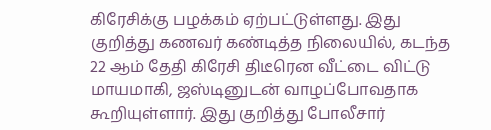கிரேசிக்கு பழக்கம் ஏற்பட்டுள்ளது. இது குறித்து கணவர் கண்டித்த நிலையில், கடந்த 22 ஆம் தேதி கிரேசி திடீரென வீட்டை விட்டு மாயமாகி, ஜஸ்டினுடன் வாழப்போவதாக கூறியுள்ளார். இது குறித்து போலீசார்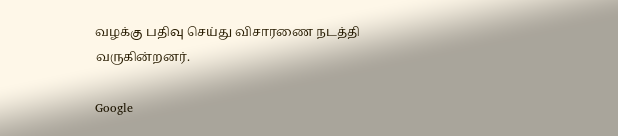வழக்கு பதிவு செய்து விசாரணை நடத்தி வருகின்றனர்.

Google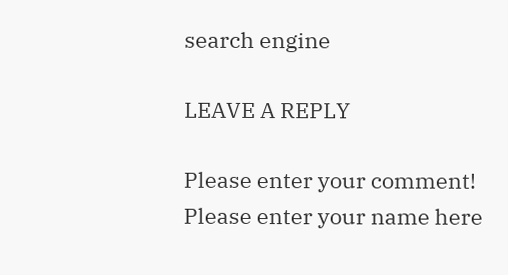search engine

LEAVE A REPLY

Please enter your comment!
Please enter your name here